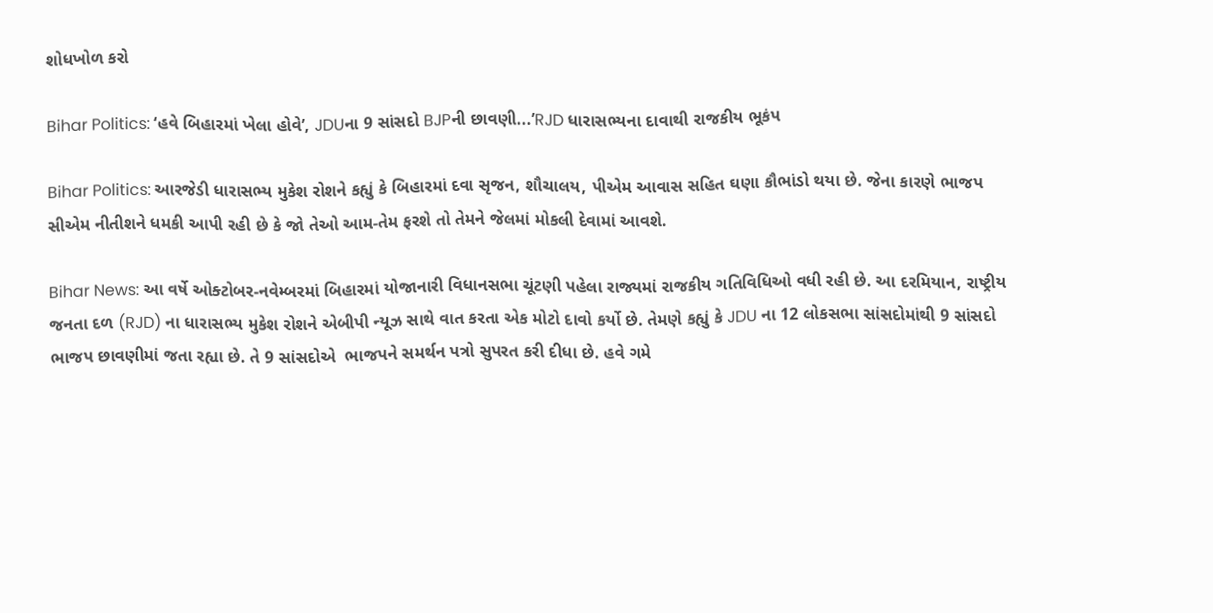શોધખોળ કરો

Bihar Politics: ‘હવે બિહારમાં ખેલા હોવે’, JDUના 9 સાંસદો BJPની છાવણી...’RJD ધારાસભ્યના દાવાથી રાજકીય ભૂકંપ

Bihar Politics: આરજેડી ધારાસભ્ય મુકેશ રોશને કહ્યું કે બિહારમાં દવા સૃજન, શૌચાલય, પીએમ આવાસ સહિત ઘણા કૌભાંડો થયા છે. જેના કારણે ભાજપ સીએમ નીતીશને ધમકી આપી રહી છે કે જો તેઓ આમ-તેમ ફરશે તો તેમને જેલમાં મોકલી દેવામાં આવશે.

Bihar News: આ વર્ષે ઓક્ટોબર-નવેમ્બરમાં બિહારમાં યોજાનારી વિધાનસભા ચૂંટણી પહેલા રાજ્યમાં રાજકીય ગતિવિધિઓ વધી રહી છે. આ દરમિયાન, રાષ્ટ્રીય જનતા દળ (RJD) ના ધારાસભ્ય મુકેશ રોશને એબીપી ન્યૂઝ સાથે વાત કરતા એક મોટો દાવો કર્યો છે. તેમણે કહ્યું કે JDU ના 12 લોકસભા સાંસદોમાંથી 9 સાંસદો ભાજપ છાવણીમાં જતા રહ્યા છે. તે 9 સાંસદોએ  ભાજપને સમર્થન પત્રો સુપરત કરી દીધા છે. હવે ગમે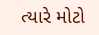ત્યારે મોટો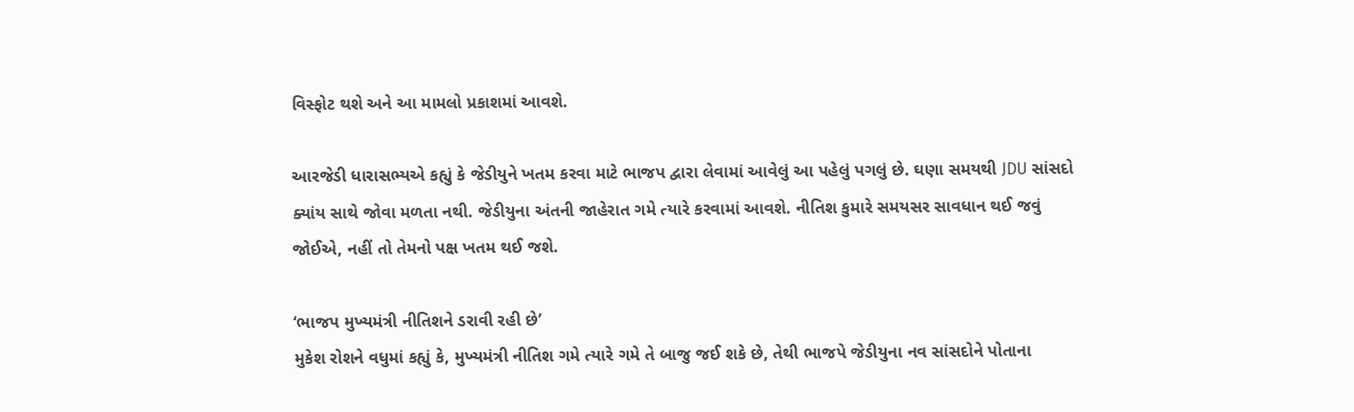વિસ્ફોટ થશે અને આ મામલો પ્રકાશમાં આવશે.

આરજેડી ધારાસભ્યએ કહ્યું કે જેડીયુને ખતમ કરવા માટે ભાજપ દ્વારા લેવામાં આવેલું આ પહેલું પગલું છે. ઘણા સમયથી JDU સાંસદો ક્યાંય સાથે જોવા મળતા નથી. જેડીયુના અંતની જાહેરાત ગમે ત્યારે કરવામાં આવશે. નીતિશ કુમારે સમયસર સાવધાન થઈ જવું જોઈએ, નહીં તો તેમનો પક્ષ ખતમ થઈ જશે.

‘ભાજપ મુખ્યમંત્રી નીતિશને ડરાવી રહી છે’
મુકેશ રોશને વધુમાં કહ્યું કે, મુખ્યમંત્રી નીતિશ ગમે ત્યારે ગમે તે બાજુ જઈ શકે છે, તેથી ભાજપે જેડીયુના નવ સાંસદોને પોતાના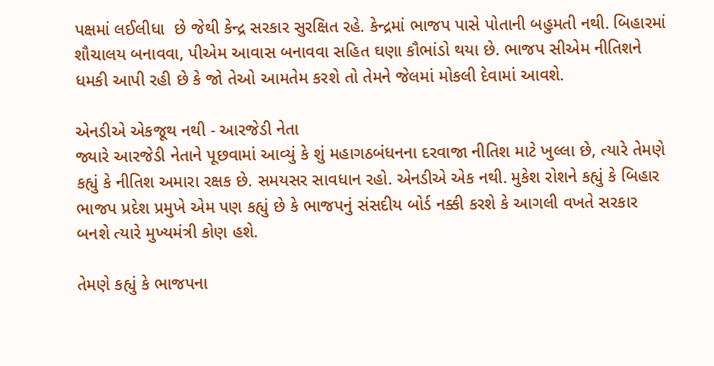પક્ષમાં લઈલીધા  છે જેથી કેન્દ્ર સરકાર સુરક્ષિત રહે. કેન્દ્રમાં ભાજપ પાસે પોતાની બહુમતી નથી. બિહારમાં  શૌચાલય બનાવવા, પીએમ આવાસ બનાવવા સહિત ઘણા કૌભાંડો થયા છે. ભાજપ સીએમ નીતિશને ધમકી આપી રહી છે કે જો તેઓ આમતેમ કરશે તો તેમને જેલમાં મોકલી દેવામાં આવશે.

એનડીએ એકજૂથ નથી - આરજેડી નેતા
જ્યારે આરજેડી નેતાને પૂછવામાં આવ્યું કે શું મહાગઠબંધનના દરવાજા નીતિશ માટે ખુલ્લા છે, ત્યારે તેમણે કહ્યું કે નીતિશ અમારા રક્ષક છે. સમયસર સાવધાન રહો. એનડીએ એક નથી. મુકેશ રોશને કહ્યું કે બિહાર ભાજપ પ્રદેશ પ્રમુખે એમ પણ કહ્યું છે કે ભાજપનું સંસદીય બોર્ડ નક્કી કરશે કે આગલી વખતે સરકાર બનશે ત્યારે મુખ્યમંત્રી કોણ હશે.

તેમણે કહ્યું કે ભાજપના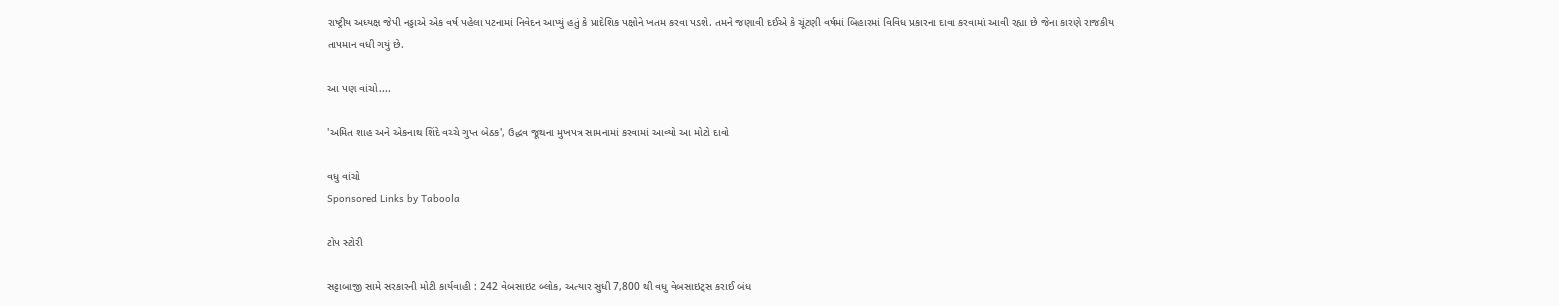રાષ્ટ્રીય અધ્યક્ષ જેપી નડ્ડાએ એક વર્ષ પહેલા પટનામાં નિવેદન આપ્યું હતું કે પ્રાદેશિક પક્ષોને ખતમ કરવા પડશે. તમને જણાવી દઈએ કે ચૂંટણી વર્ષમાં બિહારમાં વિવિધ પ્રકારના દાવા કરવામાં આવી રહ્યા છે જેના કારણે રાજકીય તાપમાન વધી ગયું છે.

આ પણ વાંચો....

'અમિત શાહ અને એકનાથ શિંદે વચ્ચે ગુપ્ત બેઠક', ઉદ્ધવ જૂથના મુખપત્ર સામનામાં કરવામાં આવ્યો આ મોટો દાવો

વધુ વાંચો
Sponsored Links by Taboola

ટોપ સ્ટોરી

સટ્ટાબાજી સામે સરકારની મોટી કાર્યવાહી : 242 વેબસાઇટ બ્લોક, અત્યાર સુધી 7,800 થી વધુ વેબસાઇટ્સ કરાઈ બંધ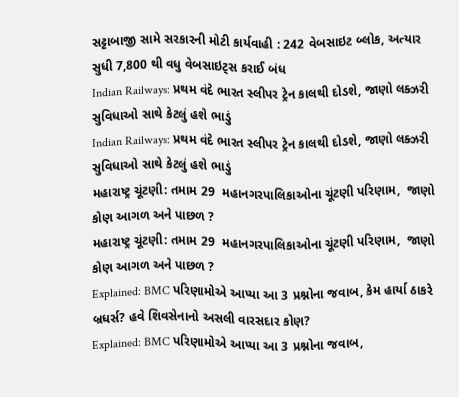સટ્ટાબાજી સામે સરકારની મોટી કાર્યવાહી : 242 વેબસાઇટ બ્લોક, અત્યાર સુધી 7,800 થી વધુ વેબસાઇટ્સ કરાઈ બંધ
Indian Railways: પ્રથમ વંદે ભારત સ્લીપર ટ્રેન કાલથી દોડશે, જાણો લક્ઝરી સુવિધાઓ સાથે કેટલું હશે ભાડું
Indian Railways: પ્રથમ વંદે ભારત સ્લીપર ટ્રેન કાલથી દોડશે, જાણો લક્ઝરી સુવિધાઓ સાથે કેટલું હશે ભાડું
મહારાષ્ટ્ર ચૂંટણી: તમામ 29  મહાનગરપાલિકાઓના ચૂંટણી પરિણામ,  જાણો કોણ આગળ અને પાછળ ?
મહારાષ્ટ્ર ચૂંટણી: તમામ 29  મહાનગરપાલિકાઓના ચૂંટણી પરિણામ,  જાણો કોણ આગળ અને પાછળ ?
Explained: BMC પરિણામોએ આપ્યા આ 3 પ્રશ્નોના જવાબ, કેમ હાર્યા ઠાકરે બ્રધર્સ? હવે શિવસેનાનો અસલી વારસદાર કોણ?
Explained: BMC પરિણામોએ આપ્યા આ 3 પ્રશ્નોના જવાબ,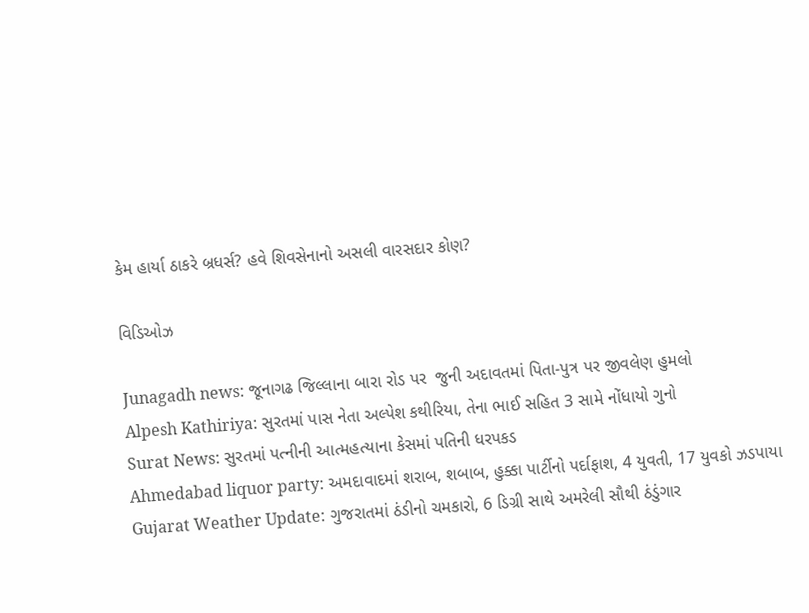કેમ હાર્યા ઠાકરે બ્રધર્સ? હવે શિવસેનાનો અસલી વારસદાર કોણ?

વિડિઓઝ

Junagadh news: જૂનાગઢ જિલ્લાના બારા રોડ પર  જુની અદાવતમાં પિતા-પુત્ર પર જીવલેણ હુમલો
Alpesh Kathiriya: સુરતમાં પાસ નેતા અલ્પેશ કથીરિયા, તેના ભાઈ સહિત 3 સામે નોંધાયો ગુનો
Surat News: સુરતમાં પત્નીની આત્મહત્યાના કેસમાં પતિની ધરપકડ
Ahmedabad liquor party: અમદાવાદમાં શરાબ, શબાબ, હુક્કા પાર્ટીનો પર્દાફાશ, 4 યુવતી, 17 યુવકો ઝડપાયા
Gujarat Weather Update: ગુજરાતમાં ઠંડીનો ચમકારો, 6 ડિગ્રી સાથે અમરેલી સૌથી ઠંડુંગાર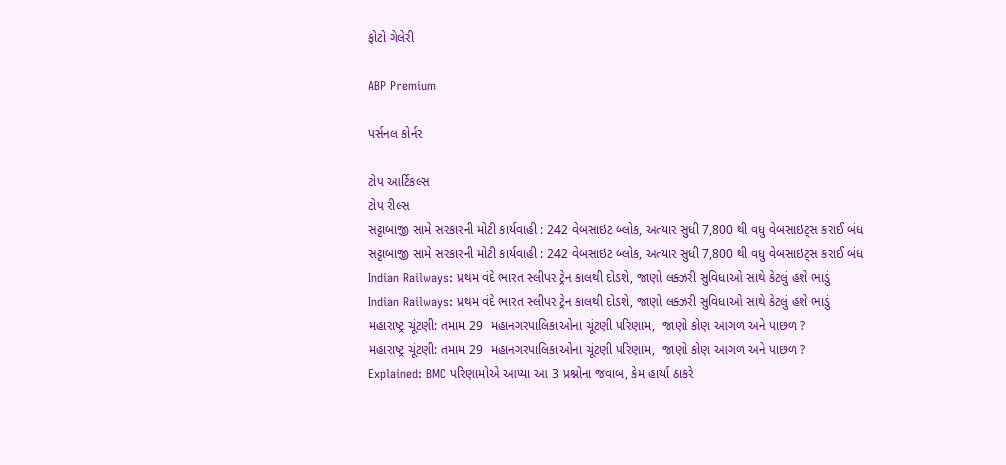ફોટો ગેલેરી

ABP Premium

પર્સનલ કોર્નર

ટોપ આર્ટિકલ્સ
ટોપ રીલ્સ
સટ્ટાબાજી સામે સરકારની મોટી કાર્યવાહી : 242 વેબસાઇટ બ્લોક, અત્યાર સુધી 7,800 થી વધુ વેબસાઇટ્સ કરાઈ બંધ
સટ્ટાબાજી સામે સરકારની મોટી કાર્યવાહી : 242 વેબસાઇટ બ્લોક, અત્યાર સુધી 7,800 થી વધુ વેબસાઇટ્સ કરાઈ બંધ
Indian Railways: પ્રથમ વંદે ભારત સ્લીપર ટ્રેન કાલથી દોડશે, જાણો લક્ઝરી સુવિધાઓ સાથે કેટલું હશે ભાડું
Indian Railways: પ્રથમ વંદે ભારત સ્લીપર ટ્રેન કાલથી દોડશે, જાણો લક્ઝરી સુવિધાઓ સાથે કેટલું હશે ભાડું
મહારાષ્ટ્ર ચૂંટણી: તમામ 29  મહાનગરપાલિકાઓના ચૂંટણી પરિણામ,  જાણો કોણ આગળ અને પાછળ ?
મહારાષ્ટ્ર ચૂંટણી: તમામ 29  મહાનગરપાલિકાઓના ચૂંટણી પરિણામ,  જાણો કોણ આગળ અને પાછળ ?
Explained: BMC પરિણામોએ આપ્યા આ 3 પ્રશ્નોના જવાબ, કેમ હાર્યા ઠાકરે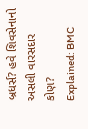બ્રધર્સ? હવે શિવસેનાનો અસલી વારસદાર કોણ?
Explained: BMC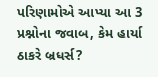પરિણામોએ આપ્યા આ 3 પ્રશ્નોના જવાબ, કેમ હાર્યા ઠાકરે બ્રધર્સ?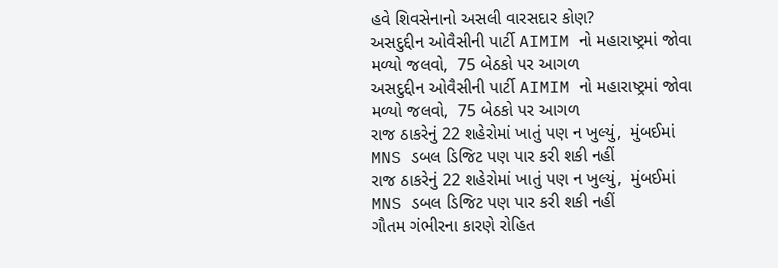હવે શિવસેનાનો અસલી વારસદાર કોણ?
અસદુદ્દીન ઓવૈસીની પાર્ટી AIMIM નો મહારાષ્ટ્રમાં જોવા મળ્યો જલવો,  75 બેઠકો પર આગળ
અસદુદ્દીન ઓવૈસીની પાર્ટી AIMIM નો મહારાષ્ટ્રમાં જોવા મળ્યો જલવો,  75 બેઠકો પર આગળ
રાજ ઠાકરેનું 22 શહેરોમાં ખાતું પણ ન ખુલ્યું,  મુંબઈમાં MNS ડબલ ડિજિટ પણ પાર કરી શકી નહીં
રાજ ઠાકરેનું 22 શહેરોમાં ખાતું પણ ન ખુલ્યું,  મુંબઈમાં MNS ડબલ ડિજિટ પણ પાર કરી શકી નહીં
ગૌતમ ગંભીરના કારણે રોહિત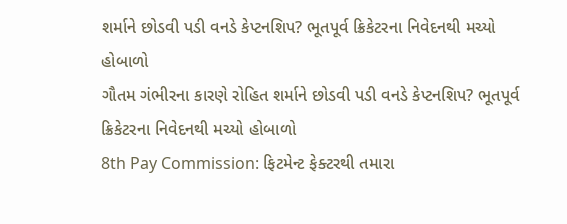શર્માને છોડવી પડી વનડે કેપ્ટનશિપ? ભૂતપૂર્વ ક્રિકેટરના નિવેદનથી મચ્યો હોબાળો
ગૌતમ ગંભીરના કારણે રોહિત શર્માને છોડવી પડી વનડે કેપ્ટનશિપ? ભૂતપૂર્વ ક્રિકેટરના નિવેદનથી મચ્યો હોબાળો
8th Pay Commission: ફિટમેન્ટ ફેક્ટરથી તમારા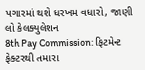પગારમાં થશે ધરખમ વધારો, જાણી લો કેલક્યુલેશન
8th Pay Commission: ફિટમેન્ટ ફેક્ટરથી તમારા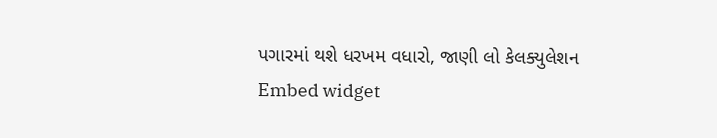પગારમાં થશે ધરખમ વધારો, જાણી લો કેલક્યુલેશન
Embed widget